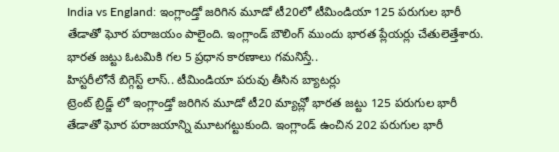India vs England: ఇంగ్లాండ్తో జరిగిన మూడో టీ20లో టీమిండియా 125 పరుగుల భారీ తేడాతో ఘోర పరాజయం పాలైంది. ఇంగ్లాండ్ బౌలింగ్ ముందు భారత ప్లేయర్లు చేతులెత్తేశారు. భారత జట్టు ఓటమికి గల 5 ప్రధాన కారణాలు గమనిస్తే..
హిస్టరీలోనే బిగ్గెస్ట్ లాస్.. టీమిండియా పరువు తీసిన బ్యాటర్లు
ట్రెంట్ బ్రిడ్జ్ లో ఇంగ్లాండ్తో జరిగిన మూడో టీ20 మ్యాచ్లో భారత జట్టు 125 పరుగుల భారీ తేడాతో ఘోర పరాజయాన్ని మూటగట్టుకుంది. ఇంగ్లాండ్ ఉంచిన 202 పరుగుల భారీ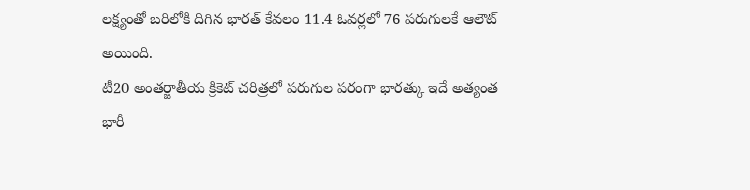లక్ష్యంతో బరిలోకి దిగిన భారత్ కేవలం 11.4 ఓవర్లలో 76 పరుగులకే ఆలౌట్ అయింది.
టీ20 అంతర్జాతీయ క్రికెట్ చరిత్రలో పరుగుల పరంగా భారత్కు ఇదే అత్యంత భారీ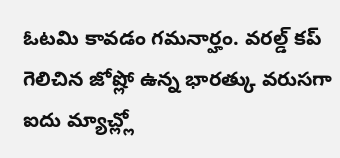ఓటమి కావడం గమనార్హం. వరల్డ్ కప్ గెలిచిన జోష్లో ఉన్న భారత్కు వరుసగా ఐదు మ్యాచ్ల్లో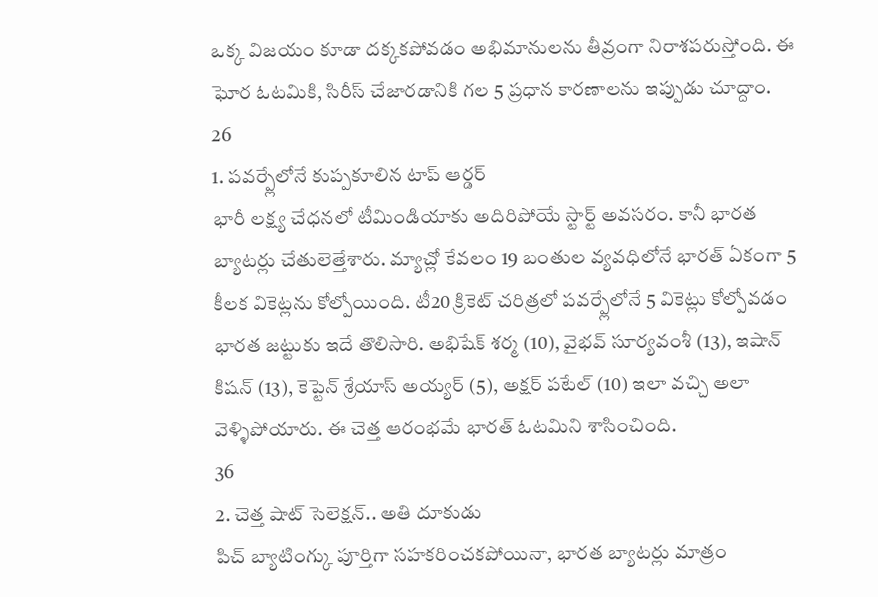ఒక్క విజయం కూడా దక్కకపోవడం అభిమానులను తీవ్రంగా నిరాశపరుస్తోంది. ఈ ఘోర ఓటమికి, సిరీస్ చేజారడానికి గల 5 ప్రధాన కారణాలను ఇప్పుడు చూద్దాం.
26
1. పవర్ప్లేలోనే కుప్పకూలిన టాప్ ఆర్డర్
భారీ లక్ష్య చేధనలో టీమిండియాకు అదిరిపోయే స్టార్ట్ అవసరం. కానీ భారత బ్యాటర్లు చేతులెత్తేశారు. మ్యాచ్లో కేవలం 19 బంతుల వ్యవధిలోనే భారత్ ఏకంగా 5 కీలక వికెట్లను కోల్పోయింది. టీ20 క్రికెట్ చరిత్రలో పవర్ప్లేలోనే 5 వికెట్లు కోల్పోవడం భారత జట్టుకు ఇదే తొలిసారి. అభిషేక్ శర్మ (10), వైభవ్ సూర్యవంశీ (13), ఇషాన్ కిషన్ (13), కెప్టెన్ శ్రేయాస్ అయ్యర్ (5), అక్షర్ పటేల్ (10) ఇలా వచ్చి అలా వెళ్ళిపోయారు. ఈ చెత్త ఆరంభమే భారత్ ఓటమిని శాసించింది.
36
2. చెత్త షాట్ సెలెక్షన్.. అతి దూకుడు
పిచ్ బ్యాటింగ్కు పూర్తిగా సహకరించకపోయినా, భారత బ్యాటర్లు మాత్రం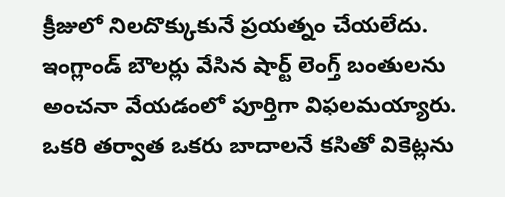క్రీజులో నిలదొక్కుకునే ప్రయత్నం చేయలేదు. ఇంగ్లాండ్ బౌలర్లు వేసిన షార్ట్ లెంగ్త్ బంతులను అంచనా వేయడంలో పూర్తిగా విఫలమయ్యారు. ఒకరి తర్వాత ఒకరు బాదాలనే కసితో వికెట్లను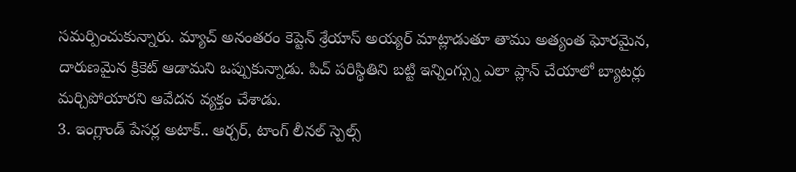సమర్పించుకున్నారు. మ్యాచ్ అనంతరం కెప్టెన్ శ్రేయాస్ అయ్యర్ మాట్లాడుతూ తాము అత్యంత ఘోరమైన, దారుణమైన క్రికెట్ ఆడామని ఒప్పుకున్నాడు. పిచ్ పరిస్థితిని బట్టి ఇన్నింగ్స్ను ఎలా ప్లాన్ చేయాలో బ్యాటర్లు మర్చిపోయారని ఆవేదన వ్యక్తం చేశాడు.
3. ఇంగ్లాండ్ పేసర్ల అటాక్.. ఆర్చర్, టాంగ్ లీనల్ స్పెల్స్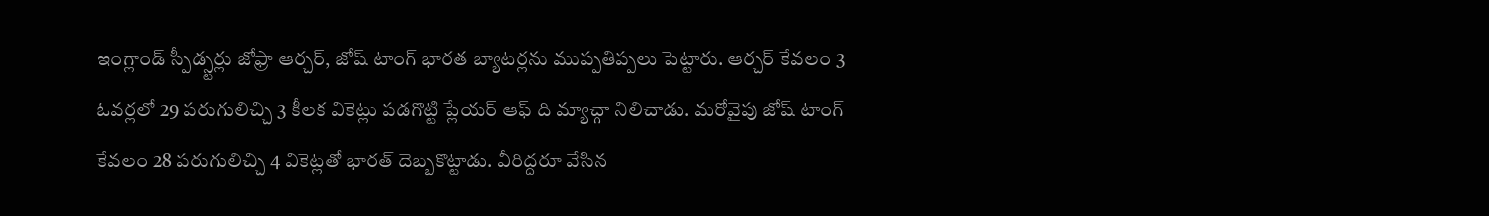ఇంగ్లాండ్ స్పీడ్స్టర్లు జోఫ్రా ఆర్చర్, జోష్ టాంగ్ భారత బ్యాటర్లను ముప్పతిప్పలు పెట్టారు. ఆర్చర్ కేవలం 3 ఓవర్లలో 29 పరుగులిచ్చి 3 కీలక వికెట్లు పడగొట్టి ప్లేయర్ ఆఫ్ ది మ్యాచ్గా నిలిచాడు. మరోవైపు జోష్ టాంగ్ కేవలం 28 పరుగులిచ్చి 4 వికెట్లతో భారత్ దెబ్బకొట్టాడు. వీరిద్దరూ వేసిన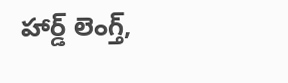హార్డ్ లెంగ్త్,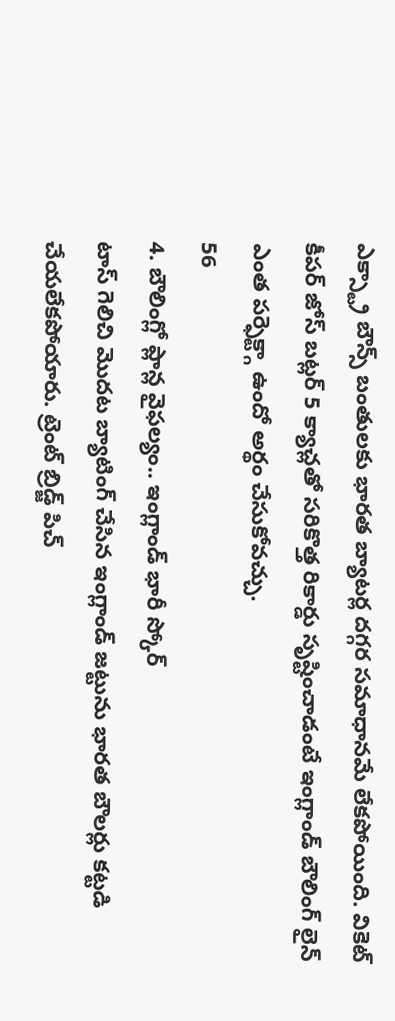ఎక్స్ట్రా బౌన్స్ బంతులకు భారత బ్యాటర్ల దగ్గర సమాధానమే లేకపోయింది. వికెట్ కీపర్ జోస్ బట్లర్ 5 క్యాచ్లతో సరికొత్త రికార్డు సృష్టించాడంటే ఇంగ్లాండ్ బౌలింగ్ లైన్ ఎంత పర్ఫెక్ట్గా ఉందో అర్థం చేసుకోవచ్చు.
56
4. బౌలింగ్లో ప్లాన్ల వైఫల్యం.. ఇంగ్లాండ్ భారీ స్కోర్
టాస్ గెలిచి మొదట బ్యాటింగ్ చేసిన ఇంగ్లాండ్ జట్టును భారత బౌలర్లు కట్టడి చేయలేకపోయారు. ట్రెంట్ బ్రిడ్జ్ పిచ్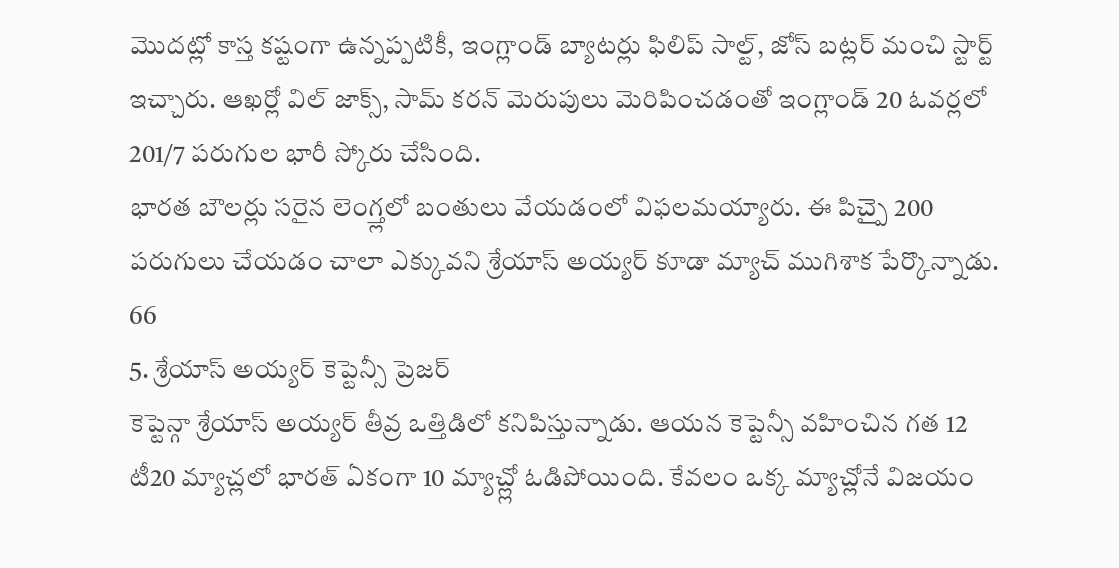మొదట్లో కాస్త కష్టంగా ఉన్నప్పటికీ, ఇంగ్లాండ్ బ్యాటర్లు ఫిలిప్ సాల్ట్, జోస్ బట్లర్ మంచి స్టార్ట్ ఇచ్చారు. ఆఖర్లో విల్ జాక్స్, సామ్ కరన్ మెరుపులు మెరిపించడంతో ఇంగ్లాండ్ 20 ఓవర్లలో 201/7 పరుగుల భారీ స్కోరు చేసింది.
భారత బౌలర్లు సరైన లెంగ్త్లలో బంతులు వేయడంలో విఫలమయ్యారు. ఈ పిచ్పై 200 పరుగులు చేయడం చాలా ఎక్కువని శ్రేయాస్ అయ్యర్ కూడా మ్యాచ్ ముగిశాక పేర్కొన్నాడు.
66
5. శ్రేయాస్ అయ్యర్ కెప్టెన్సీ ప్రెజర్
కెప్టెన్గా శ్రేయాస్ అయ్యర్ తీవ్ర ఒత్తిడిలో కనిపిస్తున్నాడు. ఆయన కెప్టెన్సీ వహించిన గత 12 టీ20 మ్యాచ్లలో భారత్ ఏకంగా 10 మ్యాచ్ల్లో ఓడిపోయింది. కేవలం ఒక్క మ్యాచ్లోనే విజయం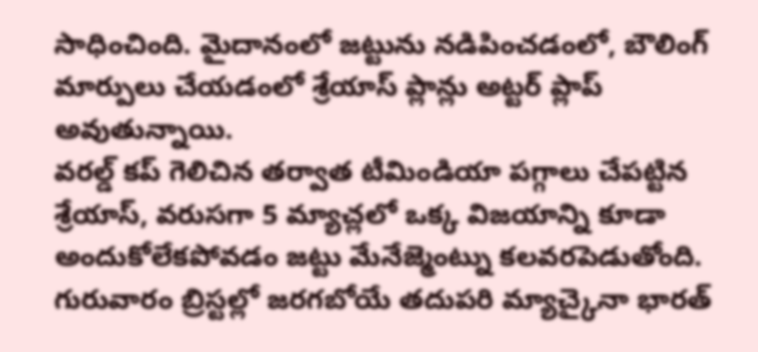సాధించింది. మైదానంలో జట్టును నడిపించడంలో, బౌలింగ్ మార్పులు చేయడంలో శ్రేయాస్ ప్లాన్లు అట్టర్ ప్లాప్ అవుతున్నాయి.
వరల్డ్ కప్ గెలిచిన తర్వాత టీమిండియా పగ్గాలు చేపట్టిన శ్రేయాస్, వరుసగా 5 మ్యాచ్లలో ఒక్క విజయాన్ని కూడా అందుకోలేకపోవడం జట్టు మేనేజ్మెంట్ను కలవరపెడుతోంది. గురువారం బ్రిస్టల్లో జరగబోయే తదుపరి మ్యాచ్కైనా భారత్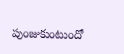పుంజుకుంటుందో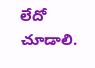లేదో చూడాలి.